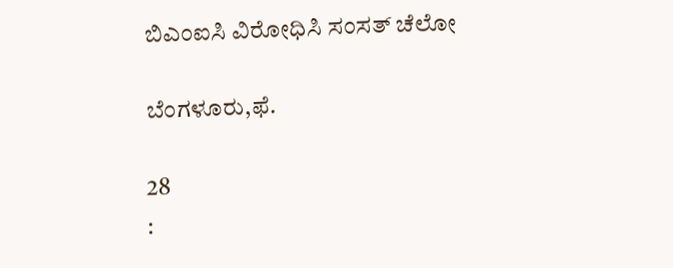ಬಿಎಂಐಸಿ ವಿರೋಧಿಸಿ ಸಂಸತ್ ಚೆಲೋ

ಬೆಂಗಳೂರು,ಫೆ.

28
: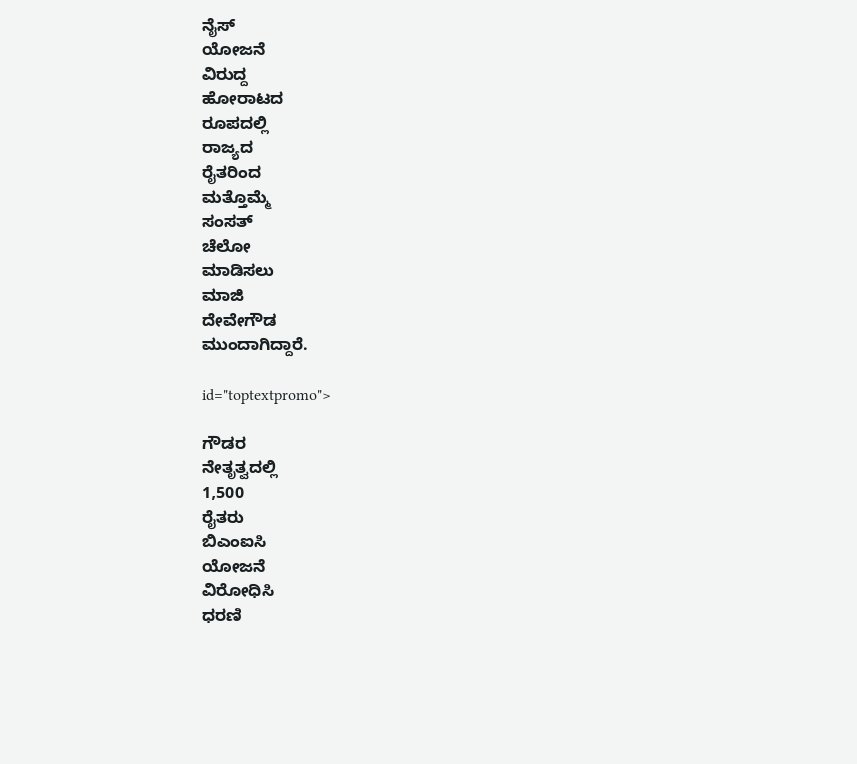ನೈಸ್
ಯೋಜನೆ
ವಿರುದ್ದ
ಹೋರಾಟದ
ರೂಪದಲ್ಲಿ
ರಾಜ್ಯದ
ರೈತರಿಂದ
ಮತ್ತೊಮ್ಮೆ
ಸಂಸತ್
ಚೆಲೋ
ಮಾಡಿಸಲು
ಮಾಜಿ
ದೇವೇಗೌಡ
ಮುಂದಾಗಿದ್ದಾರೆ.

id="toptextpromo">

ಗೌಡರ
ನೇತೃತ್ವದಲ್ಲಿ
1,500
ರೈತರು
ಬಿಎಂಐಸಿ
ಯೋಜನೆ
ವಿರೋಧಿಸಿ
ಧರಣಿ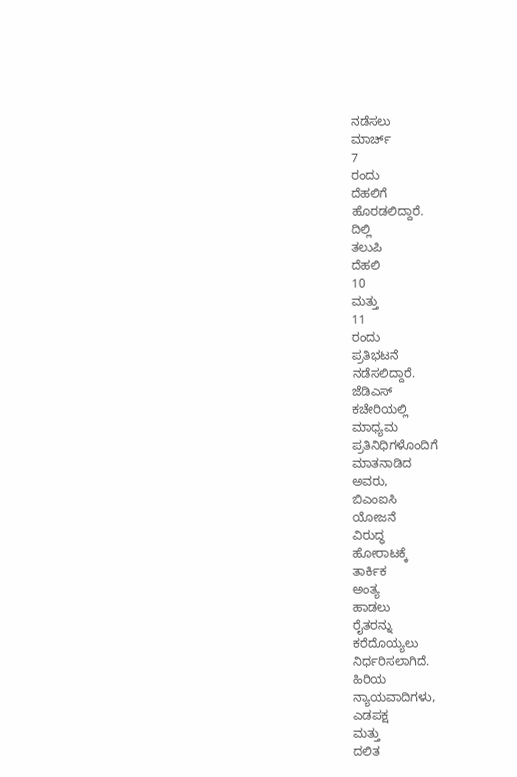ನಡೆಸಲು
ಮಾರ್ಚ್
7
ರಂದು
ದೆಹಲಿಗೆ
ಹೊರಡಲಿದ್ದಾರೆ.
ದಿಲ್ಲಿ
ತಲುಪಿ
ದೆಹಲಿ
10
ಮತ್ತು
11
ರಂದು
ಪ್ರತಿಭಟನೆ
ನಡೆಸಲಿದ್ದಾರೆ.
ಜೆಡಿಎಸ್
ಕಚೇರಿಯಲ್ಲಿ
ಮಾಧ್ಯಮ
ಪ್ರತಿನಿಧಿಗಳೊಂದಿಗೆ
ಮಾತನಾಡಿದ
ಅವರು,
ಬಿಎಂಐಸಿ
ಯೋಜನೆ
ವಿರುದ್ಧ
ಹೋರಾಟಕ್ಕೆ
ತಾರ್ಕಿಕ
ಅಂತ್ಯ
ಹಾಡಲು
ರೈತರನ್ನು
ಕರೆದೊಯ್ಯಲು
ನಿರ್ಧರಿಸಲಾಗಿದೆ.
ಹಿರಿಯ
ನ್ಯಾಯವಾದಿಗಳು,
ಎಡಪಕ್ಷ
ಮತ್ತು
ದಲಿತ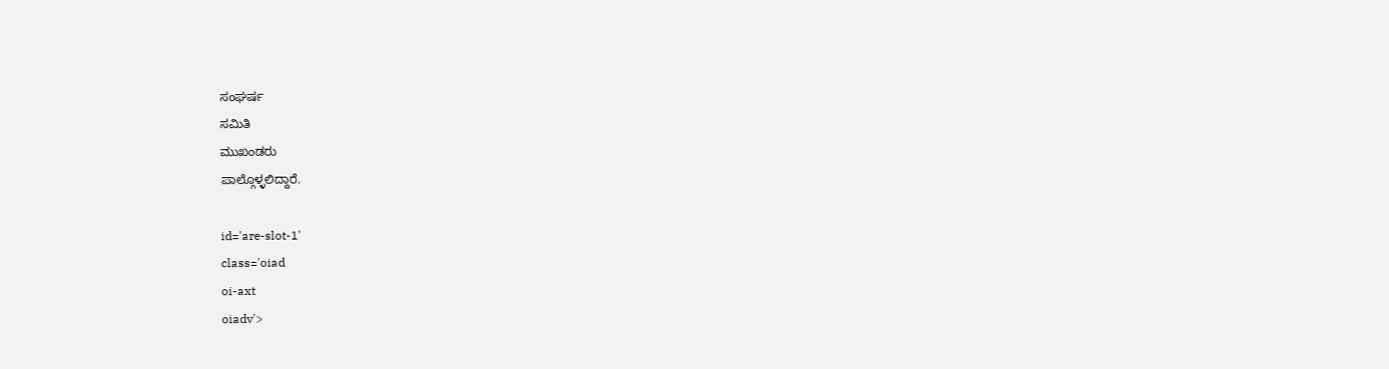ಸಂಘರ್ಷ
ಸಮಿತಿ
ಮುಖಂಡರು
ಪಾಲ್ಗೊಳ್ಳಲಿದ್ದಾರೆ.

id='are-slot-1'
class='oiad
oi-axt
oiadv'>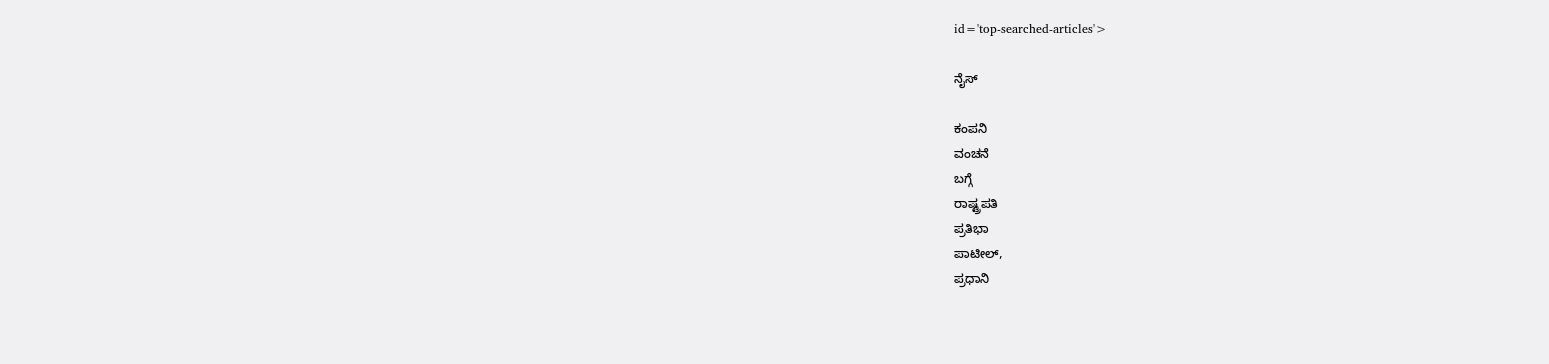id='top-searched-articles'>

ನೈಸ್

ಕಂಪನಿ
ವಂಚನೆ
ಬಗ್ಗೆ
ರಾಷ್ಟ್ರಪತಿ
ಪ್ರತಿಭಾ
ಪಾಟೀಲ್,
ಪ್ರಧಾನಿ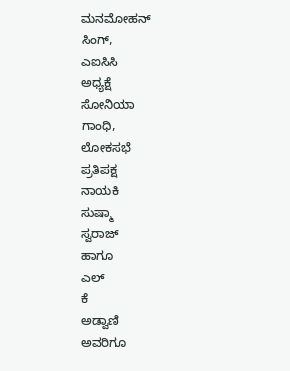ಮನಮೋಹನ್
ಸಿಂಗ್,
ಎಐಸಿಸಿ
ಅಧ್ಯಕ್ಷೆ
ಸೋನಿಯಾ
ಗಾಂಧಿ,
ಲೋಕಸಭೆ
ಪ್ರತಿಪಕ್ಷ
ನಾಯಕಿ
ಸುಷ್ಮಾ
ಸ್ವರಾಜ್
ಹಾಗೂ
ಎಲ್
ಕೆ
ಅಡ್ವಾಣಿ
ಅವರಿಗೂ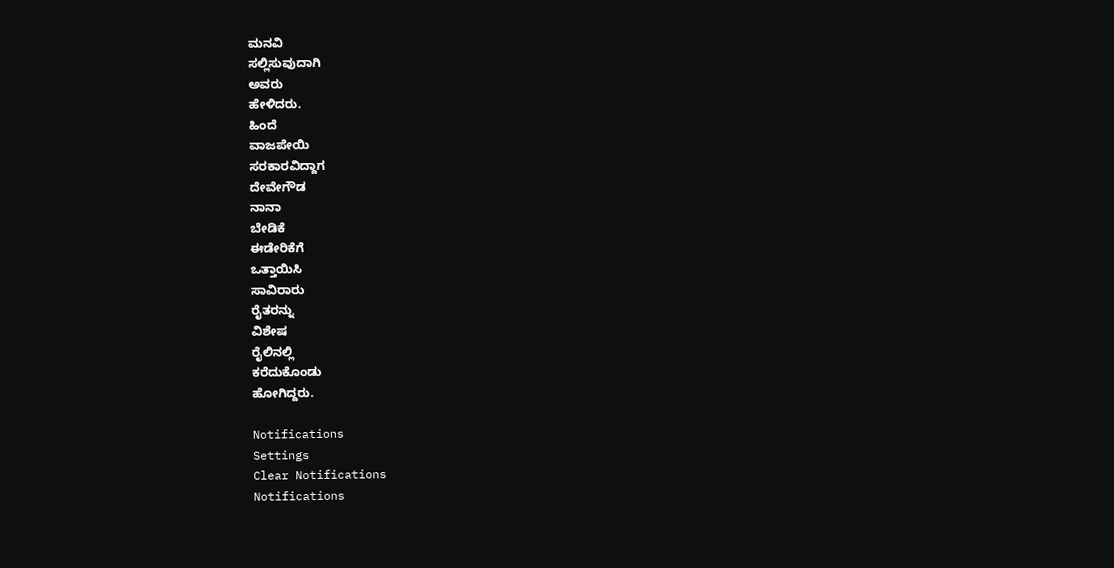ಮನವಿ
ಸಲ್ಲಿಸುವುದಾಗಿ
ಅವರು
ಹೇಳಿದರು.
ಹಿಂದೆ
ವಾಜಪೇಯಿ
ಸರಕಾರವಿದ್ದಾಗ
ದೇವೇಗೌಡ
ನಾನಾ
ಬೇಡಿಕೆ
ಈಡೇರಿಕೆಗೆ
ಒತ್ತಾಯಿಸಿ
ಸಾವಿರಾರು
ರೈತರನ್ನು
ವಿಶೇಷ
ರೈಲಿನಲ್ಲಿ
ಕರೆದುಕೊಂಡು
ಹೋಗಿದ್ದರು.

Notifications
Settings
Clear Notifications
Notifications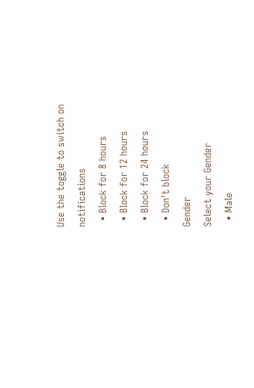Use the toggle to switch on notifications
  • Block for 8 hours
  • Block for 12 hours
  • Block for 24 hours
  • Don't block
Gender
Select your Gender
  • Male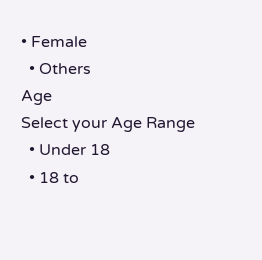• Female
  • Others
Age
Select your Age Range
  • Under 18
  • 18 to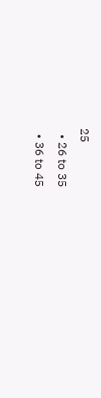25
  • 26 to 35
  • 36 to 45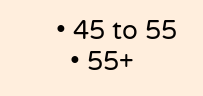• 45 to 55
  • 55+